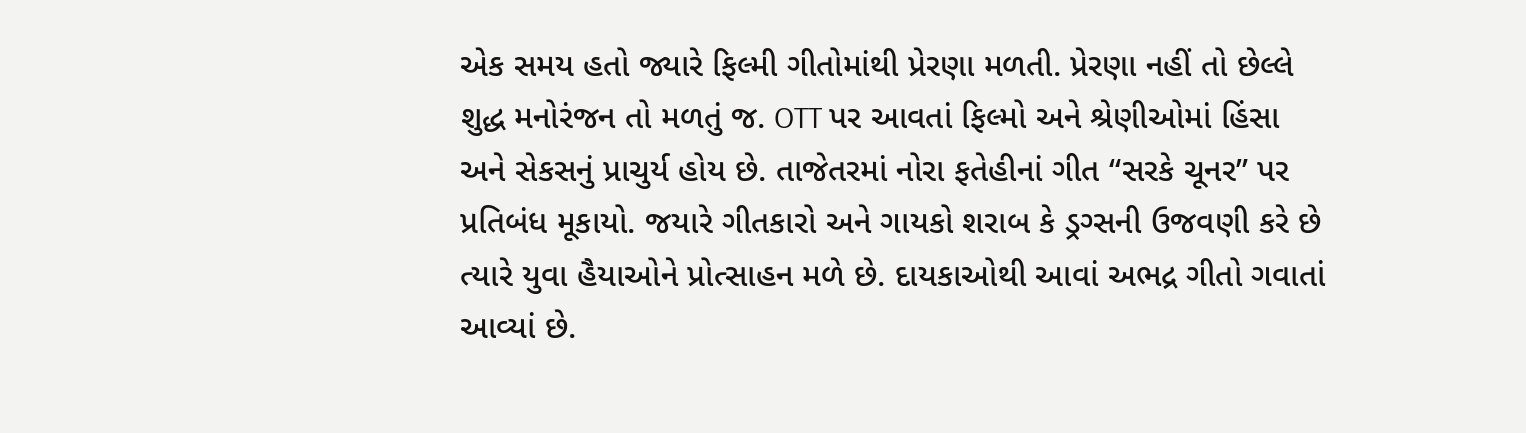એક સમય હતો જ્યારે ફિલ્મી ગીતોમાંથી પ્રેરણા મળતી. પ્રેરણા નહીં તો છેલ્લે શુદ્ધ મનોરંજન તો મળતું જ. OTT પર આવતાં ફિલ્મો અને શ્રેણીઓમાં હિંસા અને સેકસનું પ્રાચુર્ય હોય છે. તાજેતરમાં નોરા ફતેહીનાં ગીત “સરકે ચૂનર” પર પ્રતિબંધ મૂકાયો. જયારે ગીતકારો અને ગાયકો શરાબ કે ડ્રગ્સની ઉજવણી કરે છે ત્યારે યુવા હૈયાઓને પ્રોત્સાહન મળે છે. દાયકાઓથી આવાં અભદ્ર ગીતો ગવાતાં આવ્યાં છે.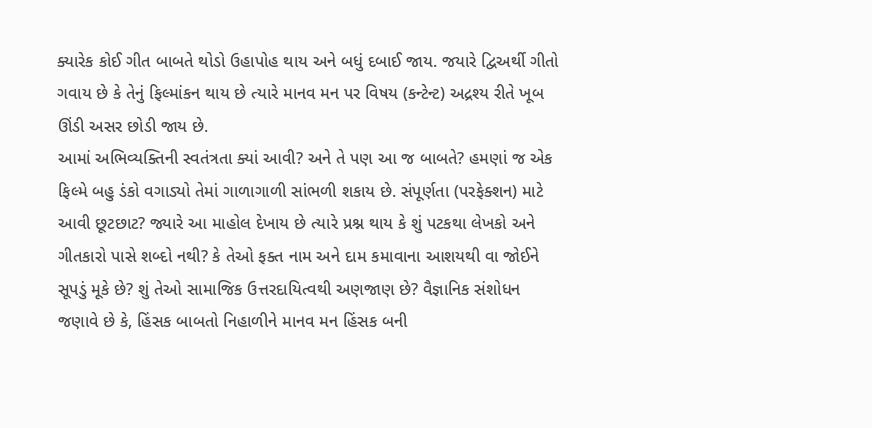ક્યારેક કોઈ ગીત બાબતે થોડો ઉહાપોહ થાય અને બધું દબાઈ જાય. જયારે દ્વિઅર્થી ગીતો ગવાય છે કે તેનું ફિલ્માંકન થાય છે ત્યારે માનવ મન પર વિષય (કન્ટેન્ટ) અદ્રશ્ય રીતે ખૂબ ઊંડી અસર છોડી જાય છે.
આમાં અભિવ્યક્તિની સ્વતંત્રતા ક્યાં આવી? અને તે પણ આ જ બાબતે? હમણાં જ એક ફિલ્મે બહુ ડંકો વગાડ્યો તેમાં ગાળાગાળી સાંભળી શકાય છે. સંપૂર્ણતા (પરફેક્શન) માટે આવી છૂટછાટ? જ્યારે આ માહોલ દેખાય છે ત્યારે પ્રશ્ન થાય કે શું પટકથા લેખકો અને ગીતકારો પાસે શબ્દો નથી? કે તેઓ ફક્ત નામ અને દામ કમાવાના આશયથી વા જોઈને સૂપડું મૂકે છે? શું તેઓ સામાજિક ઉત્તરદાયિત્વથી અણજાણ છે? વૈજ્ઞાનિક સંશોધન જણાવે છે કે, હિંસક બાબતો નિહાળીને માનવ મન હિંસક બની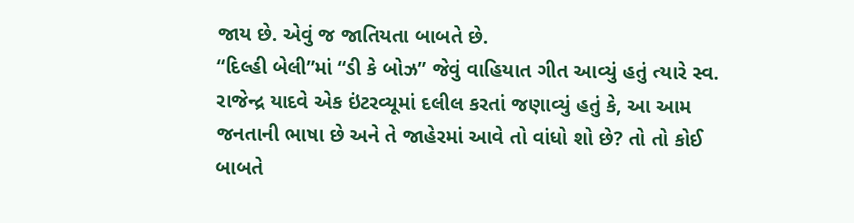જાય છે. એવું જ જાતિયતા બાબતે છે.
“દિલ્હી બેલી”માં “ડી કે બોઝ” જેવું વાહિયાત ગીત આવ્યું હતું ત્યારે સ્વ. રાજેન્દ્ર યાદવે એક ઇંટરવ્યૂમાં દલીલ કરતાં જણાવ્યું હતું કે, આ આમ જનતાની ભાષા છે અને તે જાહેરમાં આવે તો વાંધો શો છે? તો તો કોઈ બાબતે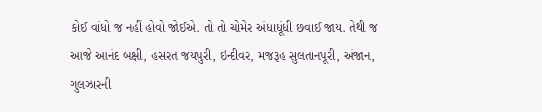કોઈ વાંધો જ નહીં હોવો જોઈએ. તો તો ચોમેર અંધાધૂંધી છવાઈ જાય. તેથી જ આજે આનંદ બક્ષી, હસરત જયપુરી, ઇન્દીવર, મજરૂહ સુલતાનપૂરી, અંજાન, ગુલઝારની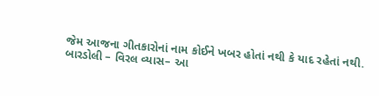જેમ આજના ગીતકારોનાં નામ કોઈને ખબર હોતાં નથી કે યાદ રહેતાં નથી.
બારડોલી – વિરલ વ્યાસ– આ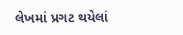લેખમાં પ્રગટ થયેલાં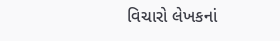વિચારો લેખકનાં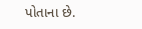પોતાના છે.